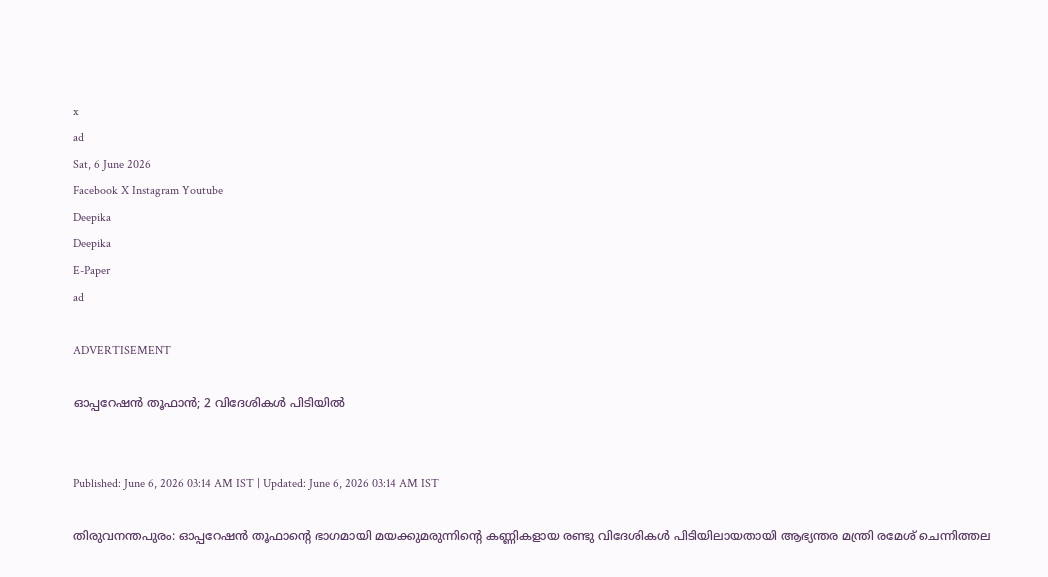x
ad
Sat, 6 June 2026
Facebook X Instagram Youtube
Deepika
Deepika
E-Paper
ad

ADVERTISEMENT

ഓപ്പറേഷൻ തൂഫാൻ; 2 വിദേശികൾ പിടിയിൽ


Published: June 6, 2026 03:14 AM IST | Updated: June 6, 2026 03:14 AM IST

തിരുവനന്തപുരം: ഓപ്പറേഷൻ തൂഫാന്‍റെ ഭാഗമായി മയക്കുമരുന്നിന്‍റെ കണ്ണികളായ രണ്ടു വിദേശികൾ പിടിയിലായതായി ആഭ്യന്തര മന്ത്രി രമേശ് ചെന്നിത്തല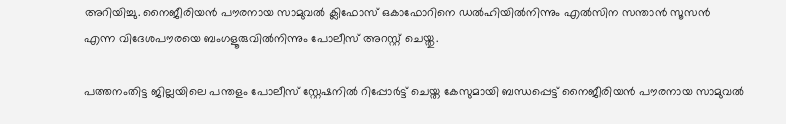അറിയിച്ചു. നൈജീരിയൻ പൗരനായ സാമുവൽ ക്ലിഫോസ് ഒകാഫോറിനെ ഡൽഹിയിൽനിന്നും എൽസിന സന്താൻ സൂസൻ എന്ന വിദേശപൗരയെ ബംഗളൂരുവിൽനിന്നും പോലീസ് അറസ്റ്റ് ചെയ്തു.

പത്തനംതിട്ട ജില്ലയിലെ പന്തളം പോലീസ് സ്റ്റേഷനിൽ റിപ്പോർട്ട് ചെയ്ത കേസുമായി ബന്ധപ്പെട്ട് നൈജീരിയൻ പൗരനായ സാമുവൽ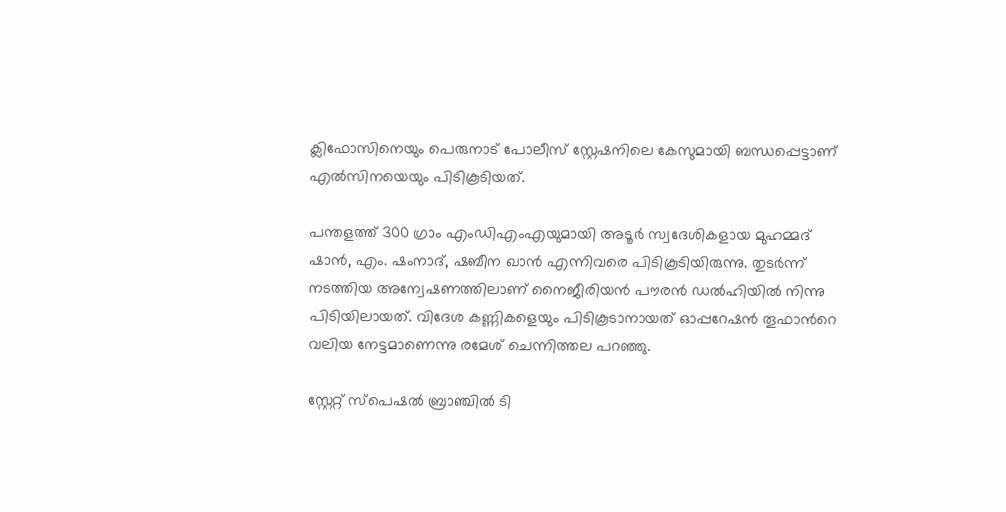ക്ലിഫോസിനെയും പെരുനാട് പോലീസ് സ്റ്റേഷനിലെ കേസുമായി ബന്ധപ്പെട്ടാണ് എൽസിനയെയും പിടികൂടിയത്.

പന്തളത്ത് 300 ഗ്രാം എംഡിഎംഎയുമായി അടൂർ സ്വദേശികളായ മുഹമ്മദ് ഷാൻ, എം. ഷംനാദ്, ഷബീന ഖാൻ എന്നിവരെ പിടികൂടിയിരുന്നു. തുടർന്ന് നടത്തിയ അന്വേഷണത്തിലാണ് നൈജീരിയൻ പൗരൻ ഡൽഹിയിൽ നിന്നു പിടിയിലായത്. വിദേശ കണ്ണികളെയും പിടികൂടാനായത് ഓപ്പറേഷൻ തൂഫാന്‍റെ വലിയ നേട്ടമാണെന്നു രമേശ് ചെന്നിത്തല പറഞ്ഞു.

സ്റ്റേറ്റ് സ്പെഷൽ ബ്രാഞ്ചിൽ ടി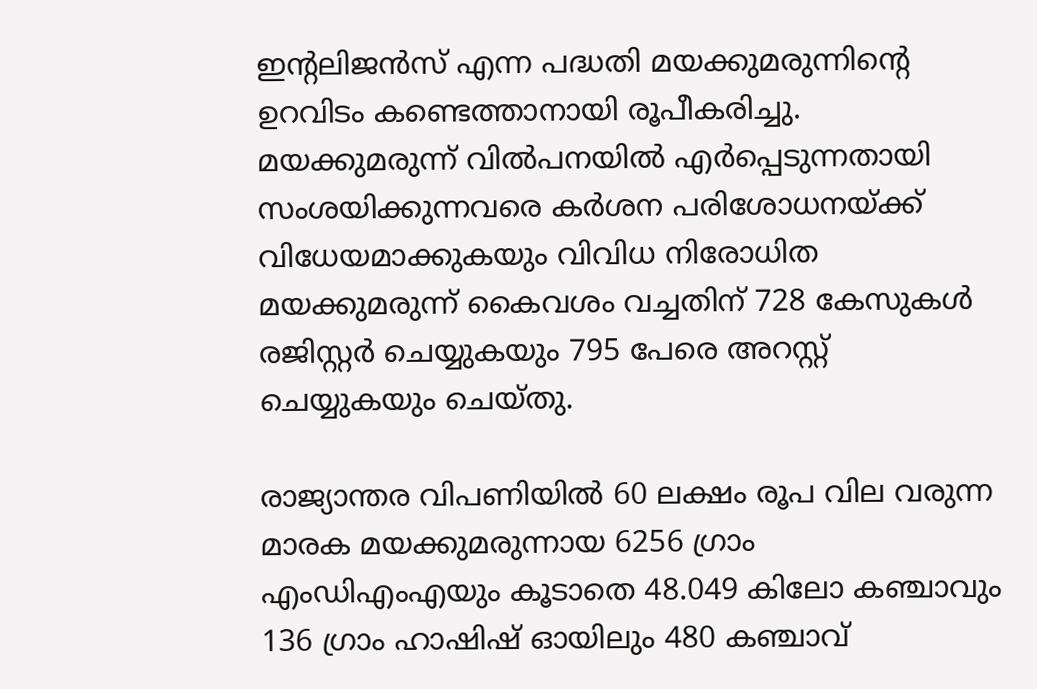ഇന്‍റലിജൻസ് എന്ന പദ്ധതി മയക്കുമരുന്നിന്‍റെ ഉറവിടം കണ്ടെത്താനായി രൂപീകരിച്ചു. മയക്കുമരുന്ന് വിൽപനയിൽ എർപ്പെടുന്നതായി സംശയിക്കുന്നവരെ കർശന പരിശോധനയ്ക്ക് വിധേയമാക്കുകയും വിവിധ നിരോധിത മയക്കുമരുന്ന് കൈവശം വച്ചതിന് 728 കേസുകൾ രജിസ്റ്റർ ചെയ്യുകയും 795 പേരെ അറസ്റ്റ് ചെയ്യുകയും ചെയ്തു.

രാജ്യാന്തര വിപണിയിൽ 60 ലക്ഷം രൂപ വില വരുന്ന മാരക മയക്കുമരുന്നായ 6256 ഗ്രാം എംഡിഎംഎയും കൂടാതെ 48.049 കിലോ കഞ്ചാവും 136 ഗ്രാം ഹാഷിഷ് ഓയിലും 480 കഞ്ചാവ്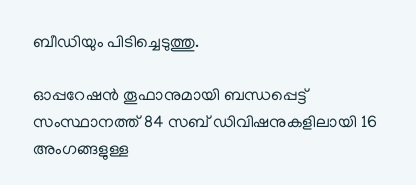ബീഡിയും പിടിച്ചെടുത്തു.

ഓപ്പറേഷൻ തൂഫാനുമായി ബന്ധപ്പെട്ട് സംസ്ഥാനത്ത് 84 സബ് ഡിവിഷനുകളിലായി 16 അംഗങ്ങളുള്ള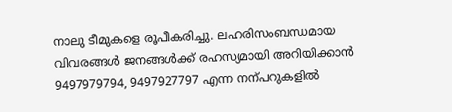നാലു ടീമുകളെ രൂപീകരിച്ചു. ലഹരിസംബന്ധമായ വിവരങ്ങൾ ജനങ്ങൾക്ക് രഹസ്യമായി അറിയിക്കാൻ 9497979794, 9497927797 എന്ന നന്പറുകളിൽ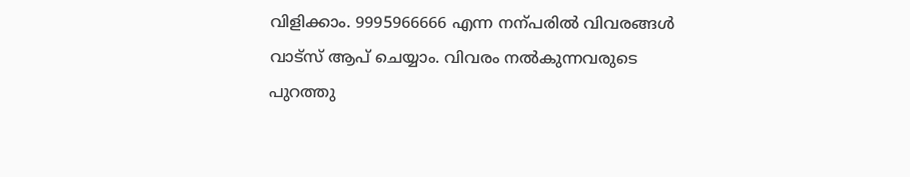വിളിക്കാം. 9995966666 എന്ന നന്പരിൽ വിവരങ്ങൾ വാട്സ് ആപ് ചെയ്യാം. വിവരം നൽകുന്നവരുടെ പുറത്തു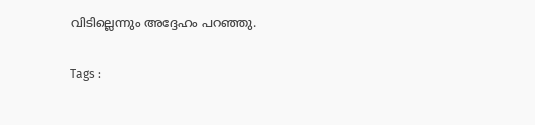വിടില്ലെന്നും അദ്ദേഹം പറഞ്ഞു.

Tags :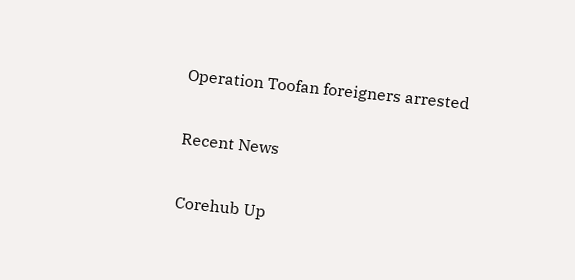Operation Toofan foreigners arrested

Recent News

Corehub Up